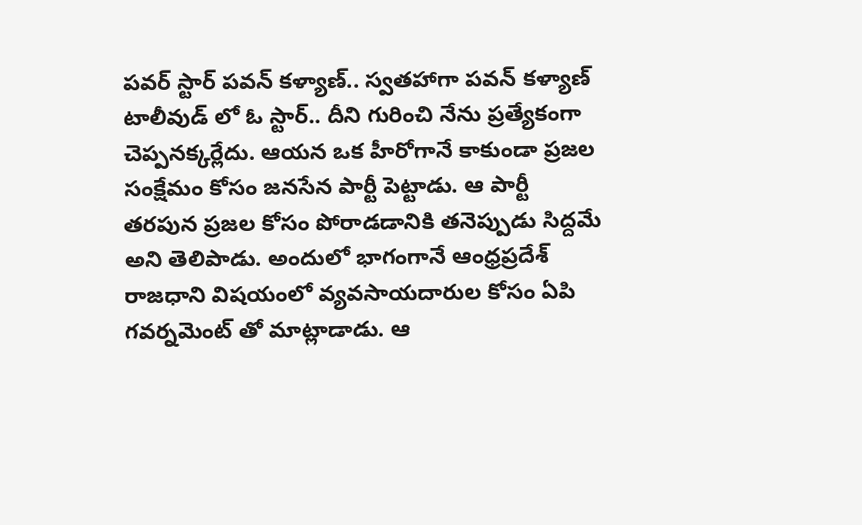పవర్ స్టార్ పవన్ కళ్యాణ్.. స్వతహాగా పవన్ కళ్యాణ్ టాలీవుడ్ లో ఓ స్టార్.. దీని గురించి నేను ప్రత్యేకంగా చెప్పనక్కర్లేదు. ఆయన ఒక హీరోగానే కాకుండా ప్రజల సంక్షేమం కోసం జనసేన పార్టీ పెట్టాడు. ఆ పార్టీ తరపున ప్రజల కోసం పోరాడడానికి తనెప్పుడు సిద్దమే అని తెలిపాడు. అందులో భాగంగానే ఆంధ్రప్రదేశ్ రాజధాని విషయంలో వ్యవసాయదారుల కోసం ఏపి గవర్నమెంట్ తో మాట్లాడాడు. ఆ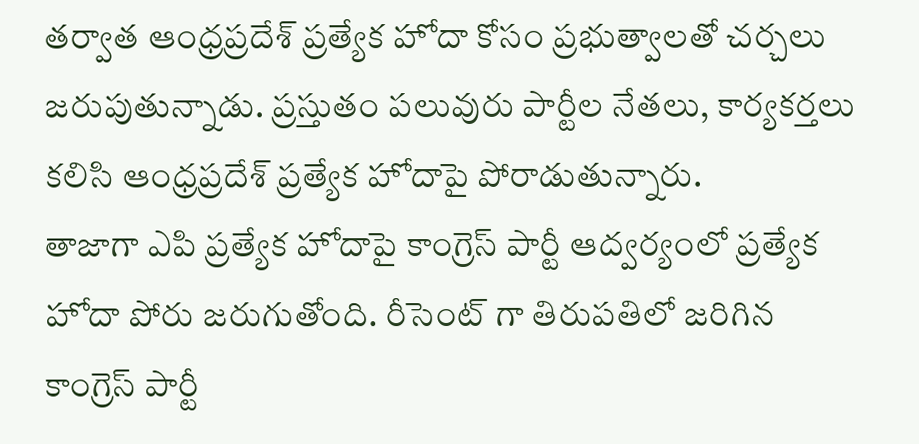తర్వాత ఆంధ్రప్రదేశ్ ప్రత్యేక హోదా కోసం ప్రభుత్వాలతో చర్చలు జరుపుతున్నాడు. ప్రస్తుతం పలువురు పార్టీల నేతలు, కార్యకర్తలు కలిసి ఆంధ్రప్రదేశ్ ప్రత్యేక హోదాపై పోరాడుతున్నారు.
తాజాగా ఎపి ప్రత్యేక హోదాపై కాంగ్రెస్ పార్టీ ఆద్వర్యంలో ప్రత్యేక హోదా పోరు జరుగుతోంది. రీసెంట్ గా తిరుపతిలో జరిగిన కాంగ్రెస్ పార్టీ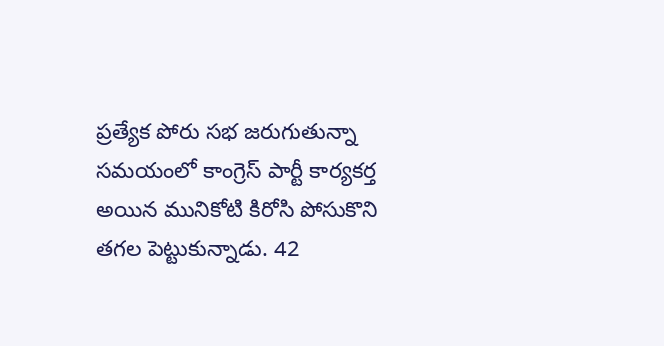ప్రత్యేక పోరు సభ జరుగుతున్నా సమయంలో కాంగ్రెస్ పార్టీ కార్యకర్త అయిన మునికోటి కిరోసి పోసుకొని తగల పెట్టుకున్నాడు. 42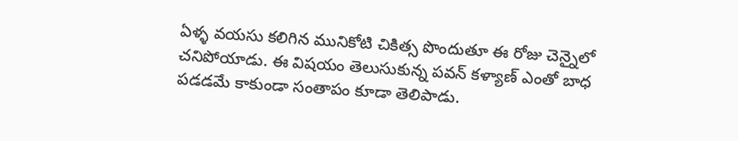ఏళ్ళ వయసు కలిగిన మునికోటి చికిత్స పొందుతూ ఈ రోజు చెన్నైలో చనిపోయాడు. ఈ విషయం తెలుసుకున్న పవన్ కళ్యాణ్ ఎంతో బాధ పడడమే కాకుండా సంతాపం కూడా తెలిపాడు.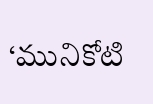‘మునికోటి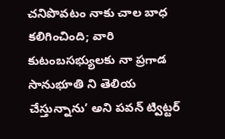చనిపొవటం నాకు చాల బాధ కలిగించింది; వారి కుటంబసభ్యులకు నా ప్రగాడ సానుభూతి ని తెలియ చేస్తున్నాను’ అని పవన్ ట్విట్టర్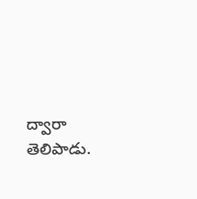ద్వారా తెలిపాడు.